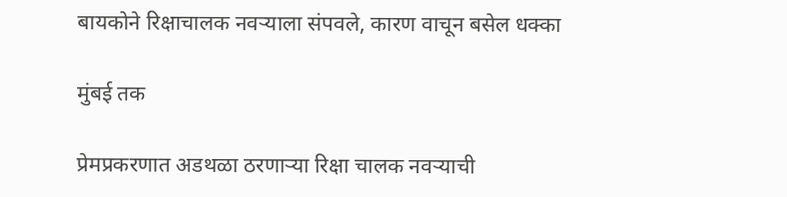बायकोने रिक्षाचालक नवऱ्याला संपवले, कारण वाचून बसेल धक्का

मुंबई तक

प्रेमप्रकरणात अडथळा ठरणाऱ्या रिक्षा चालक नवऱ्याची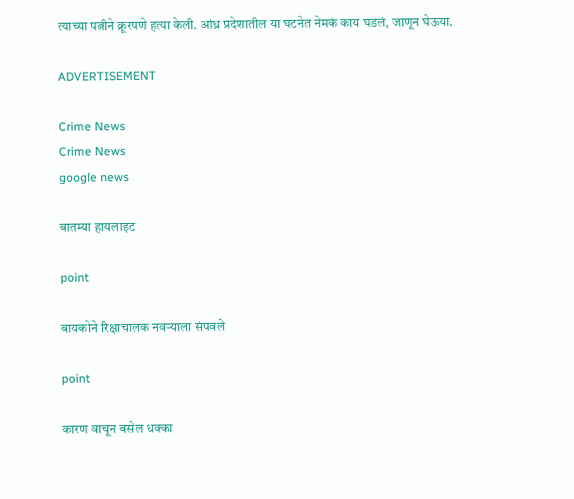त्याच्या पत्नीने क्रूरपणे हत्या केली. आंध्र प्रदेशातील या घटनेत नेमकं काय घडलं, जाणून घेऊया.

ADVERTISEMENT

Crime News
Crime News
google news

बातम्या हायलाइट

point

बायकोने रिक्षाचालक नवऱ्याला संपवले

point

कारण वाचून बसेल धक्का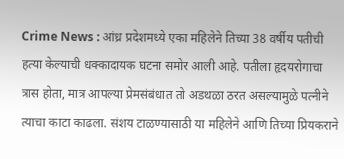Crime News : आंध्र प्रदेशमध्ये एका महिलेने तिच्या 38 वर्षीय पतीची हत्या केल्याची धक्कादायक घटना समोर आली आहे. पतीला हृदयरोगाचा त्रास होता, मात्र आपल्या प्रेमसंबंधात तो अडथळा ठरत असल्यामुळे पत्नीने त्याचा काटा काढला. संशय टाळण्यासाठी या महिलेने आणि तिच्या प्रियकराने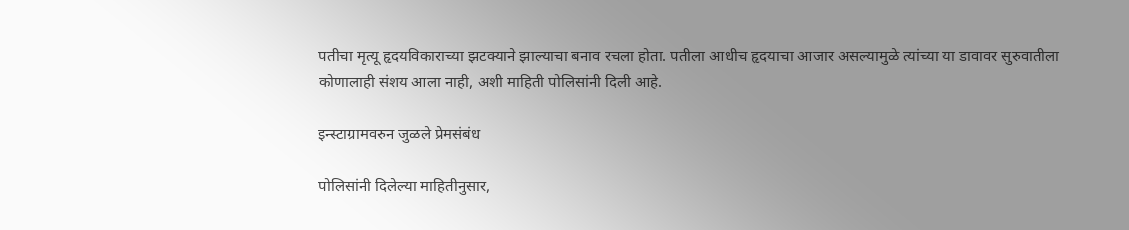पतीचा मृत्यू हृदयविकाराच्या झटक्याने झाल्याचा बनाव रचला होता. पतीला आधीच हृदयाचा आजार असल्यामुळे त्यांच्या या डावावर सुरुवातीला कोणालाही संशय आला नाही, अशी माहिती पोलिसांनी दिली आहे.

इन्स्टाग्रामवरुन जुळले प्रेमसंबंध

पोलिसांनी दिलेल्या माहितीनुसार,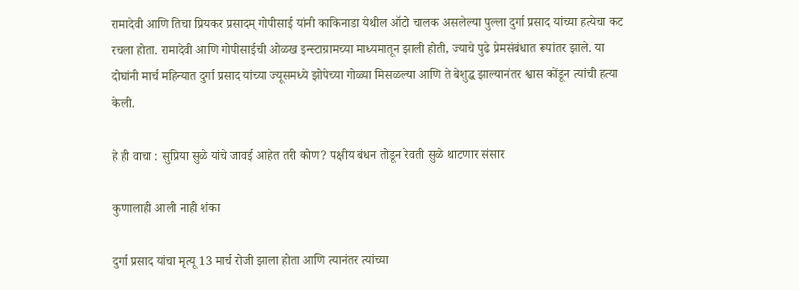रामादेवी आणि तिचा प्रियकर प्रसादम् गोपीसाई यांनी काकिनाडा येथील ऑटो चालक असलेल्या पुल्ला दुर्गा प्रसाद यांच्या हत्येचा कट रचला होता. रामादेवी आणि गोपीसाईची ओळख इन्स्टाग्रामच्या माध्यमातून झाली होती, ज्याचे पुढे प्रेमसंबंधात रूपांतर झाले. या दोघांनी मार्च महिन्यात दुर्गा प्रसाद यांच्या ज्यूसमध्ये झोपेच्या गोळ्या मिसळल्या आणि ते बेशुद्ध झाल्यानंतर श्वास कोंडून त्यांची हत्या केली.

हे ही वाचा : सुप्रिया सुळे यांचे जावई आहेत तरी कोण? पक्षीय बंधन तोडून रेवती सुळे थाटणार संसार

कुणालाही आली नाही शंका

दुर्गा प्रसाद यांचा मृत्यू 13 मार्च रोजी झाला होता आणि त्यानंतर त्यांच्या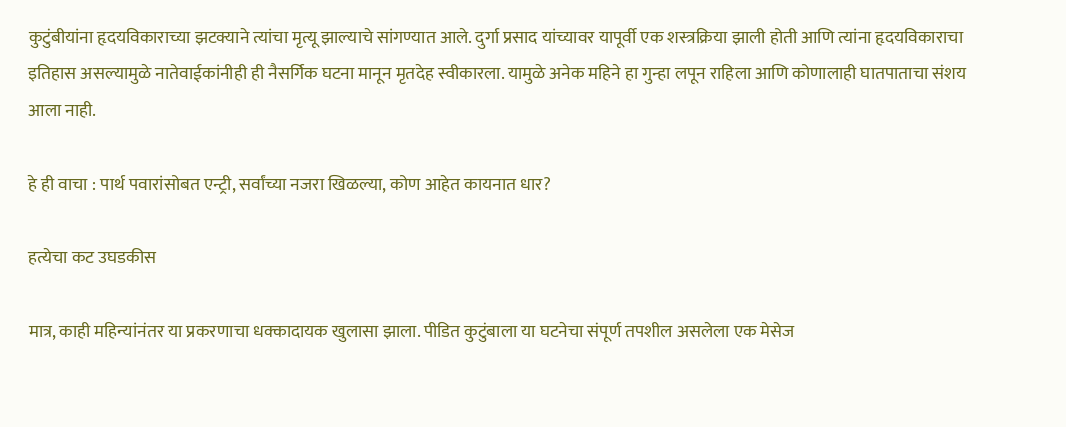कुटुंबीयांना हृदयविकाराच्या झटक्याने त्यांचा मृत्यू झाल्याचे सांगण्यात आले. दुर्गा प्रसाद यांच्यावर यापूर्वी एक शस्त्रक्रिया झाली होती आणि त्यांना हृदयविकाराचा इतिहास असल्यामुळे नातेवाईकांनीही ही नैसर्गिक घटना मानून मृतदेह स्वीकारला. यामुळे अनेक महिने हा गुन्हा लपून राहिला आणि कोणालाही घातपाताचा संशय आला नाही.

हे ही वाचा : पार्थ पवारांसोबत एन्ट्री, सर्वांच्या नजरा खिळल्या, कोण आहेत कायनात धार?

हत्येचा कट उघडकीस

मात्र, काही महिन्यांनंतर या प्रकरणाचा धक्कादायक खुलासा झाला. पीडित कुटुंबाला या घटनेचा संपूर्ण तपशील असलेला एक मेसेज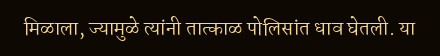मिळाला, ज्यामुळे त्यांनी तात्काळ पोलिसांत धाव घेतली. या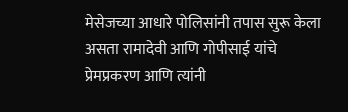मेसेजच्या आधारे पोलिसांनी तपास सुरू केला असता रामादेवी आणि गोपीसाई यांचे प्रेमप्रकरण आणि त्यांनी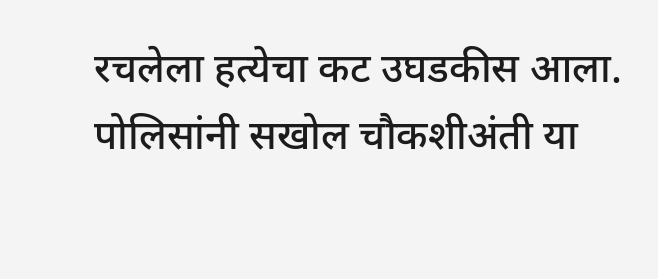रचलेला हत्येचा कट उघडकीस आला. पोलिसांनी सखोल चौकशीअंती या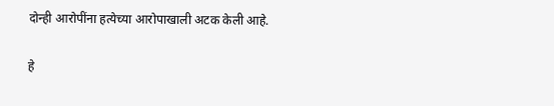दोन्ही आरोपींना हत्येच्या आरोपाखाली अटक केली आहे.

हे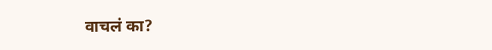वाचलं का?